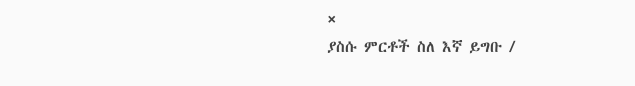×
ያስሱ ምርቶች ስለ እኛ ይግቡ /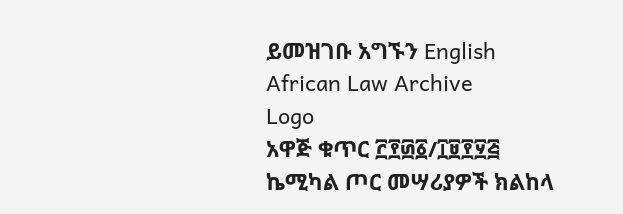ይመዝገቡ አግኙን English
African Law Archive
Logo
አዋጅ ቁጥር ፫፻፴፩/፲፱፻፶፭ ኬሚካል ጦር መሣሪያዎች ክልከላ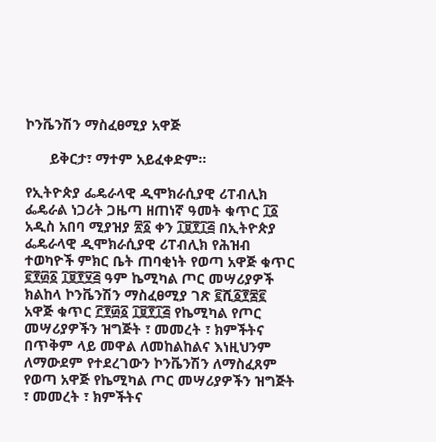ኮንቬንሽን ማስፈፀሚያ አዋጅ

      ይቅርታ፣ ማተም አይፈቀድም።

የኢትዮጵያ ፌዴራላዊ ዲሞክራሲያዊ ሪፐብሊክ ፌዴራል ነጋሪት ጋዜጣ ዘጠነኛ ዓመት ቁጥር ፲፩ አዲስ አበባ ሚያዝያ ፳፩ ቀን ፲፱፻፲፭ በኢትዮጵያ ፌዴራላዊ ዲሞክራሲያዊ ሪፐብሊክ የሕዝብ ተወካዮች ምክር ቤት ጠባቂነት የወጣ አዋጅ ቁጥር ፪፻፴፩ ፲፱፻፶፭ ዓም ኬሚካል ጦር መሣሪያዎች ክልከላ ኮንቬንሽን ማስፈፀሚያ ገጽ ፪ሺ፩፻፷፪ አዋጅ ቁጥር ፫፻፴፩ ፲፱፻፲፭ የኬሚካል የጦር መሣሪያዎችን ዝግጅት ፣ መመረት ፣ ክምችትና በጥቅም ላይ መዋል ለመከልከልና እነዚህንም ለማውደም የተደረገውን ኮንቬንሽን ለማስፈጸም የወጣ አዋጅ የኬሚካል ጦር መሣሪያዎችን ዝግጅት ፣ መመረት ፣ ክምችትና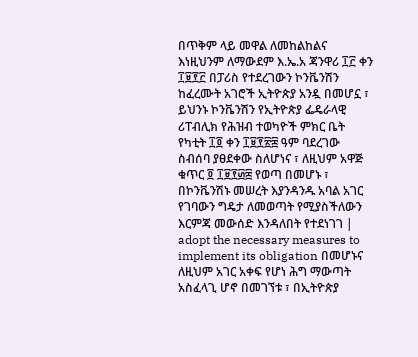በጥቅም ላይ መዋል ለመከልከልና እነዚህንም ለማውደም እ.ኤ.አ ጃንዋሪ ፲፫ ቀን ፲፱፻፫ በፓሪስ የተደረገውን ኮንቬንሽን ከፈረሙት አገሮች ኢትዮጵያ አንዷ በመሆኗ ፣ ይህንኑ ኮንቬንሽን የኢትዮጵያ ፌዴራላዊ ሪፐብሊክ የሕዝብ ተወካዮች ምክር ቤት የካቲት ፲፬ ቀን ፲፱፻፳፰ ዓም ባደረገው ስብሰባ ያፀደቀው ስለሆነና ፣ ለዚህም አዋጅ ቁጥር ፬ ፲፱፻፴፰ የወጣ በመሆኑ ፣ በኮንቬንሽኑ መሠረት እያንዳንዱ አባል አገር የገባውን ግዴታ ለመወጣት የሚያስችለውን እርምጃ መውሰድ እንዳለበት የተደነገገ | adopt the necessary measures to implement its obligation በመሆኑና ለዚህም አገር አቀፍ የሆነ ሕግ ማውጣት አስፈላጊ ሆኖ በመገኘቱ ፣ በኢትዮጵያ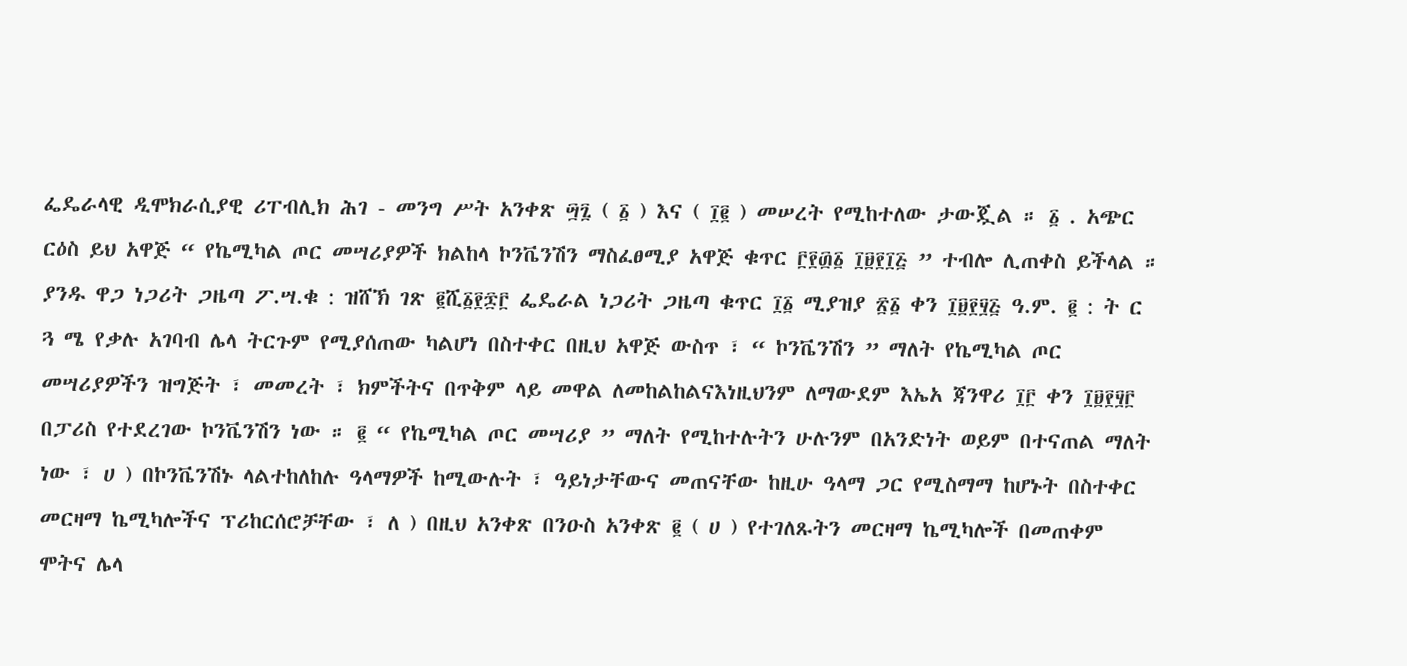ፌዴራላዊ ዲሞክራሲያዊ ሪፐብሊክ ሕገ - መንግ ሥት አንቀጽ ፵፯ ( ፩ ) እና ( ፲፪ ) መሠረት የሚከተለው ታውጇል ። ፩ . አጭር ርዕስ ይህ አዋጅ “ የኬሚካል ጦር መሣሪያዎች ክልከላ ኮንቬንሽን ማስፈፀሚያ አዋጅ ቁጥር ፫፻፴፩ ፲፱፻፲፭ ” ተብሎ ሊጠቀስ ይችላል ። ያንዱ ዋጋ ነጋሪት ጋዜጣ ፖ.ሣ.ቁ : ዝሸኽ ገጽ ፪ሺ፩፻፷፫ ፌዴራል ነጋሪት ጋዜጣ ቁጥር ፲፩ ሚያዝያ ፳፩ ቀን ፲፱፻፶፭ ዓ.ም. ፪ : ት ር ጓ ሜ የቃሉ አገባብ ሌላ ትርጉም የሚያሰጠው ካልሆነ በስተቀር በዚህ አዋጅ ውስጥ ፣ “ ኮንቬንሽን ” ማለት የኬሚካል ጦር መሣሪያዎችን ዝግጅት ፣ መመረት ፣ ክምችትና በጥቅም ላይ መዋል ለመከልከልናእነዚህንም ለማውደም እኤአ ጃንዋሪ ፲፫ ቀን ፲፱፻፶፫ በፓሪስ የተደረገው ኮንቬንሽን ነው ። ፪ “ የኬሚካል ጦር መሣሪያ ” ማለት የሚከተሉትን ሁሉንም በአንድነት ወይም በተናጠል ማለት ነው ፣ ሀ ) በኮንቬንሽኑ ላልተከለከሉ ዓላማዎች ከሚውሉት ፣ ዓይነታቸውና መጠናቸው ከዚሁ ዓላማ ጋር የሚስማማ ከሆኑት በስተቀር መርዛማ ኬሚካሎችና ፕሪከርሰሮቻቸው ፣ ለ ) በዚህ አንቀጽ በንዑስ አንቀጽ ፪ ( ሀ ) የተገለጹትን መርዛማ ኬሚካሎች በመጠቀም ሞትና ሌላ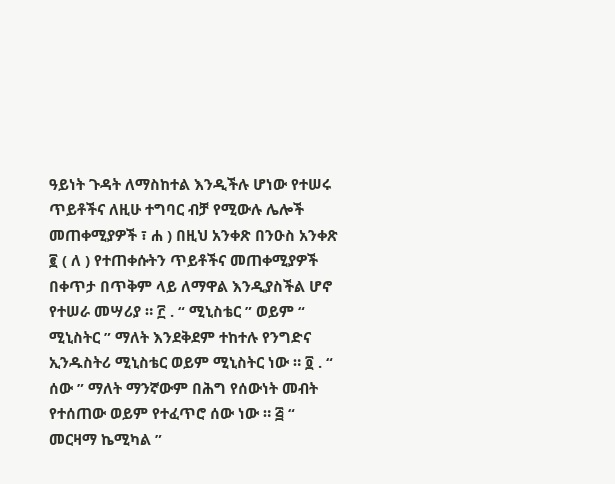ዓይነት ጉዳት ለማስከተል እንዲችሉ ሆነው የተሠሩ ጥይቶችና ለዚሁ ተግባር ብቻ የሚውሉ ሌሎች መጠቀሚያዎች ፣ ሐ ) በዚህ አንቀጽ በንዑስ አንቀጽ ፪ ( ለ ) የተጠቀሱትን ጥይቶችና መጠቀሚያዎች በቀጥታ በጥቅም ላይ ለማዋል እንዲያስችል ሆኖ የተሠራ መሣሪያ ። ፫ . “ ሚኒስቴር ” ወይም “ ሚኒስትር ” ማለት እንደቅደም ተከተሉ የንግድና ኢንዱስትሪ ሚኒስቴር ወይም ሚኒስትር ነው ። ፬ . “ ሰው ” ማለት ማንኛውም በሕግ የሰውነት መብት የተሰጠው ወይም የተፈጥሮ ሰው ነው ። ፭ “ መርዛማ ኬሚካል ”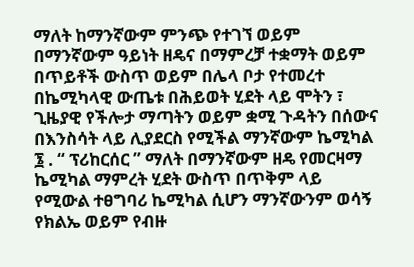ማለት ከማንኛውም ምንጭ የተገኘ ወይም በማንኛውም ዓይነት ዘዴና በማምረቻ ተቋማት ወይም በጥይቶች ውስጥ ወይም በሌላ ቦታ የተመረተ በኬሚካላዊ ውጤቱ በሕይወት ሂደት ላይ ሞትን ፣ ጊዜያዊ የችሎታ ማጣትን ወይም ቋሚ ጉዳትን በሰውና በእንስሳት ላይ ሊያደርስ የሚችል ማንኛውም ኬሚካል ፮ . “ ፕሪከርሰር ” ማለት በማንኛውም ዘዴ የመርዛማ ኬሚካል ማምረት ሂደት ውስጥ በጥቅም ላይ የሚውል ተፀግባሪ ኬሚካል ሲሆን ማንኛውንም ወሳኝ የክልኤ ወይም የብዙ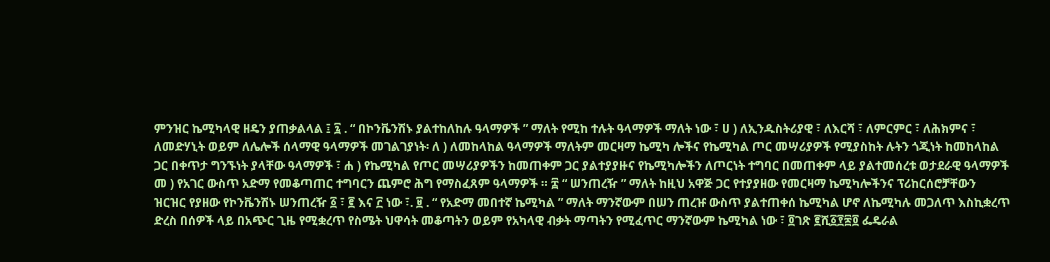ምንዝር ኬሚካላዊ ዘዴን ያጠቃልላል ፤ ፯ . “ በኮንቬንሽኑ ያልተከለከሉ ዓላማዎች ” ማለት የሚከ ተሉት ዓላማዎች ማለት ነው ፣ ሀ ) ለኢንዱስትሪያዊ ፣ ለእርሻ ፣ ለምርምር ፣ ለሕክምና ፣ ለመድሃኒት ወይም ለሌሎች ሰላማዊ ዓላማዎች መገልገያነት፡ ለ ) ለመከላከል ዓላማዎች ማለትም መርዛማ ኬሚካ ሎችና የኬሚካል ጦር መሣሪያዎች የሚያስከት ሉትን ጎጂነት ከመከላከል ጋር በቀጥታ ግንኙነት ያላቸው ዓላማዎች ፣ ሐ ) የኬሚካል የጦር መሣሪያዎችን ከመጠቀም ጋር ያልተያያዙና የኬሚካሎችን ለጦርነት ተግባር በመጠቀም ላይ ያልተመሰረቱ ወታደራዊ ዓላማዎች መ ) የአገር ውስጥ አድማ የመቆጣጠር ተግባርን ጨምሮ ሕግ የማስፈጸም ዓላማዎች ። ፰ “ ሠንጠረዥ ” ማለት ከዚህ አዋጅ ጋር የተያያዘው የመርዛማ ኬሚካሎችንና ፕሪከርሰሮቻቸውን ዝርዝር የያዘው የኮንቬንሽኑ ሠንጠረዥ ፩ ፣ ፪ እና ፫ ነው ፣. ፱ . “ የአድማ መበተኛ ኬሚካል ” ማለት ማንኛውም በሠን ጠረዡ ውስጥ ያልተጠቀሰ ኬሚካል ሆኖ ለኬሚካሉ መጋለጥ እስኪቋረጥ ድረስ በሰዎች ላይ በአጭር ጊዜ የሚቋረጥ የስሜት ህዋሳት መቆጣትን ወይም የአካላዊ ብቃት ማጣትን የሚፈጥር ማንኛውም ኬሚካል ነው ፣ ፬ገጽ ፪ሺ፩፻፷፬ ፌዴራል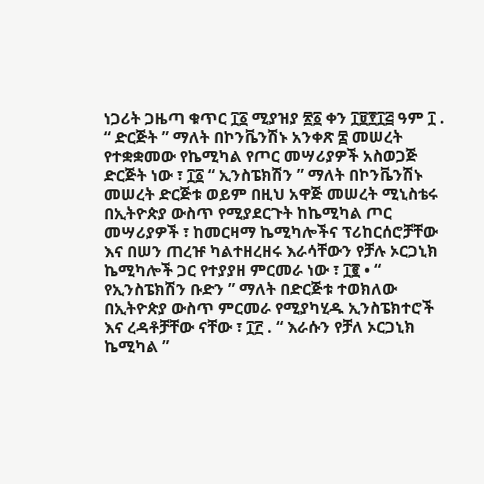ነጋሪት ጋዜጣ ቁጥር ፲፩ ሚያዝያ ፳፩ ቀን ፲፱፻፲፭ ዓም ፲ . “ ድርጅት ” ማለት በኮንቬንሽኑ አንቀጽ ፰ መሠረት የተቋቋመው የኬሚካል የጦር መሣሪያዎች አስወጋጅ ድርጅት ነው ፣ ፲፩ “ ኢንስፔክሽን ” ማለት በኮንቬንሽኑ መሠረት ድርጅቱ ወይም በዚህ አዋጅ መሠረት ሚኒስቴሩ በኢትዮጵያ ውስጥ የሚያደርጉት ከኬሚካል ጦር መሣሪያዎች ፣ ከመርዛማ ኬሚካሎችና ፕሪከርሰሮቻቸው እና በሠን ጠረዡ ካልተዘረዘሩ እራሳቸውን የቻሉ ኦርጋኒክ ኬሚካሎች ጋር የተያያዘ ምርመራ ነው ፣ ፲፪ • “ የኢንስፔክሽን ቡድን ” ማለት በድርጅቱ ተወክለው በኢትዮጵያ ውስጥ ምርመራ የሚያካሂዱ ኢንስፔክተሮች እና ረዳቶቻቸው ናቸው ፣ ፲፫ . “ እራሱን የቻለ ኦርጋኒክ ኬሚካል ”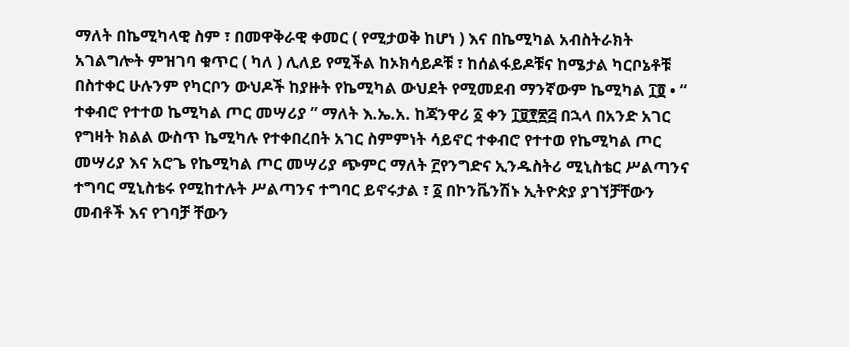ማለት በኬሚካላዊ ስም ፣ በመዋቅራዊ ቀመር ( የሚታወቅ ከሆነ ) እና በኬሚካል አብስትራክት አገልግሎት ምዝገባ ቁጥር ( ካለ ) ሊለይ የሚችል ከኦክሳይዶቹ ፣ ከሰልፋይዶቹና ከሜታል ካርቦኔቶቹ በስተቀር ሁሉንም የካርቦን ውህዶች ከያዙት የኬሚካል ውህደት የሚመደብ ማንኛውም ኬሚካል ፲፬ • “ ተቀብሮ የተተወ ኬሚካል ጦር መሣሪያ ” ማለት እ.ኤ.አ. ከጃንዋሪ ፩ ቀን ፲፱፻፳፭ በኋላ በአንድ አገር የግዛት ክልል ውስጥ ኬሚካሉ የተቀበረበት አገር ስምምነት ሳይኖር ተቀብሮ የተተወ የኬሚካል ጦር መሣሪያ እና አሮጌ የኬሚካል ጦር መሣሪያ ጭምር ማለት ፫የንግድና ኢንዱስትሪ ሚኒስቴር ሥልጣንና ተግባር ሚኒስቴሩ የሚከተሉት ሥልጣንና ተግባር ይኖሩታል ፣ ፩ በኮንቬንሽኑ ኢትዮጵያ ያገኘቻቸውን መብቶች እና የገባቻ ቸውን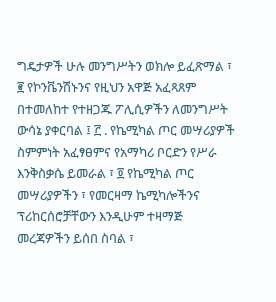ግዴታዎች ሁሉ መንግሥትን ወክሎ ይፈጽማል ፣ ፪ የኮንቬንሽኑንና የዚህን አዋጅ አፈጻጸም በተመለከተ የተዘጋጁ ፖሊሲዎችን ለመንግሥት ውሳኔ ያቀርባል ፤ ፫ . የኬሚካል ጦር መሣሪያዎች ስምምነት አፈፃፀምና የአማካሪ ቦርድን የሥራ እንቅስቃሴ ይመራል ፣ ፬ የኬሚካል ጦር መሣሪያዎችን ፣ የመርዛማ ኬሚካሎችንና ፕሪከርሰሮቻቸውን እንዲሁም ተዛማጅ መረጃዎችን ይሰበ ስባል ፣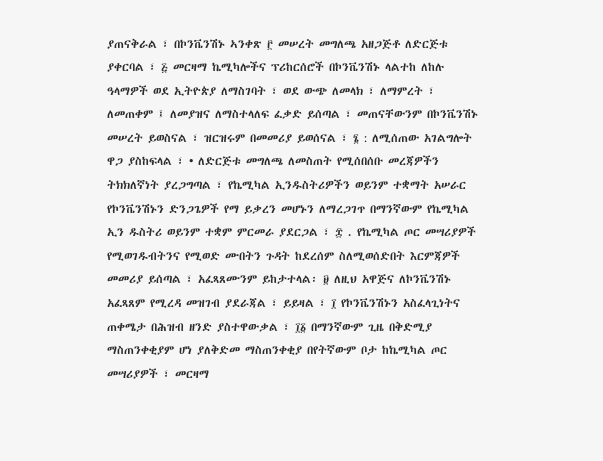ያጠናቅራል ፣ በኮንቬንሽኑ ኣንቀጽ ፫ መሠረት መግለጫ አዘጋጅቶ ለድርጅቱ ያቀርባል ፣ ፭ መርዛማ ኬሚካሎችና ፕሪከርሰሮች በኮንቬንሽኑ ላልተከ ለከሉ ዓላማዎች ወደ ኢትዮጵያ ለማስገባት ፣ ወደ ውጭ ለመላክ ፣ ለማምረት ፣ ለመጠቀም ፤ ለመያዝና ለማስተላለፍ ፈቃድ ይሰጣል ፣ መጠናቸውንም በኮንቬንሽኑ መሠረት ይወስናል ፣ ዝርዝሩም በመመሪያ ይወሰናል ፣ ፮ : ለሚሰጠው አገልግሎት ዋጋ ያስከፍላል ፣ • ለድርጅቱ መግለጫ ለመስጠት የሚሰበሰቡ መረጃዎችን ትክክለኛነት ያረጋግጣል ፣ የኬሚካል ኢንዱስትሪዎችን ወይንም ተቋማት አሠራር የኮንቬንሽኑን ድንጋጌዎች የማ ይቃረን መሆኑን ለማረጋገጥ በማንኛውም የኬሚካል ኢን ዱስትሪ ወይንም ተቋም ምርመራ ያደርጋል ፣ ፰ . የኬሚካል ጦር መሣሪያዎች የሚወገዱብትንና የሚወድ ሙበትን ጉዳት ከደረሰም ስለሚወሰድበት እርምጃዎች መመሪያ ይሰጣል ፣ አፈጻጸሙንም ይከታተላል፡ ፱ ለዚህ አዋጅና ለኮንቬንሽኑ አፈጻጸም የሚረዳ መዝገብ ያደራጃል ፣ ይይዛል ፣ ፲ የኮንቬንሽኑን አስፈላጊነትና ጠቀሜታ በሕዝብ ዘንድ ያስተዋውቃል ፣ ፲፩ በማንኛውም ጊዜ በቅድሚያ ማስጠንቀቂያም ሆነ ያለቅድመ ማስጠንቀቂያ በየትኛውም ቦታ ከኬሚካል ጦር መሣሪያዎች ፣ መርዛማ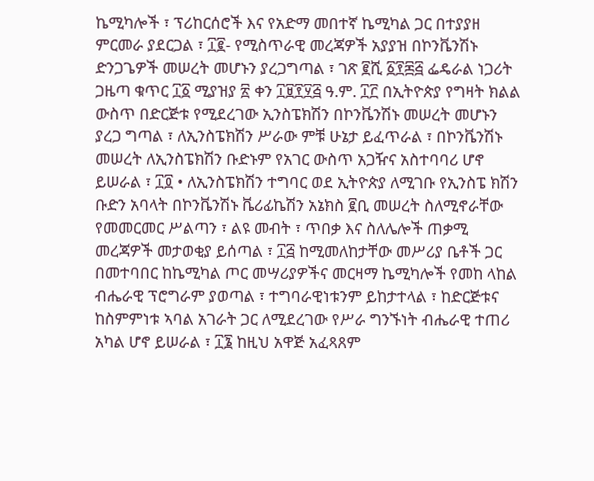ኬሚካሎች ፣ ፕሪከርሰሮች እና የአድማ መበተኛ ኬሚካል ጋር በተያያዘ ምርመራ ያደርጋል ፣ ፲፪- የሚስጥራዊ መረጃዎች አያያዝ በኮንቬንሽኑ ድንጋጌዎች መሠረት መሆኑን ያረጋግጣል ፣ ገጽ ፪ሺ ፩፻፷፭ ፌዴራል ነጋሪት ጋዜጣ ቁጥር ፲፩ ሚያዝያ ፳ ቀን ፲፱፻፶፭ ዓ.ም. ፲፫ በኢትዮጵያ የግዛት ክልል ውስጥ በድርጅቱ የሚደረገው ኢንስፔክሽን በኮንቬንሽኑ መሠረት መሆኑን ያረጋ ግጣል ፣ ለኢንስፔክሽን ሥራው ምቹ ሁኔታ ይፈጥራል ፣ በኮንቬንሽኑ መሠረት ለኢንስፔክሽን ቡድኑም የአገር ውስጥ አጋዥና አስተባባሪ ሆኖ ይሠራል ፣ ፲፬ • ለኢንስፔክሽን ተግባር ወደ ኢትዮጵያ ለሚገቡ የኢንስፔ ክሽን ቡድን አባላት በኮንቬንሽኑ ቬሪፊኬሽን አኔክስ ፪ቢ መሠረት ስለሚኖራቸው የመመርመር ሥልጣን ፣ ልዩ መብት ፣ ጥበቃ እና ስለሌሎች ጠቃሚ መረጃዎች መታወቂያ ይሰጣል ፣ ፲፭ ከሚመለከታቸው መሥሪያ ቤቶች ጋር በመተባበር ከኬሚካል ጦር መሣሪያዎችና መርዛማ ኬሚካሎች የመከ ላከል ብሔራዊ ፕሮግራም ያወጣል ፣ ተግባራዊነቱንም ይከታተላል ፣ ከድርጅቱና ከስምምነቱ ኣባል አገራት ጋር ለሚደረገው የሥራ ግንኙነት ብሔራዊ ተጠሪ አካል ሆኖ ይሠራል ፣ ፲፮ ከዚህ አዋጅ አፈጻጸም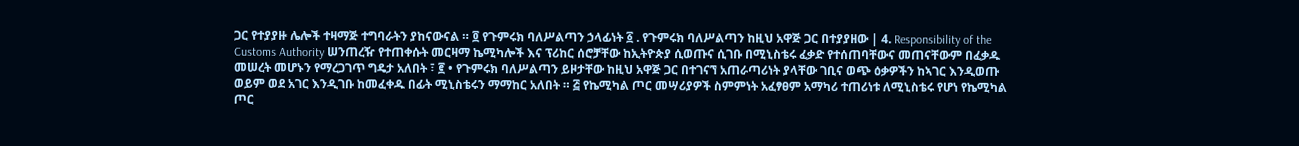ጋር የተያያዙ ሌሎች ተዛማጅ ተግባራትን ያከናውናል ። ፬ የጉምሩክ ባለሥልጣን ኃላፊነት ፩ . የጉምሩክ ባለሥልጣን ከዚህ አዋጅ ጋር በተያያዘው | 4. Responsibility of the Customs Authority ሠንጠረዥ የተጠቀሱት መርዛማ ኬሚካሎች እና ፕሪከር ሰሮቻቸው ከኢትዮጵያ ሲወጡና ሲገቡ በሚኒስቴሩ ፈቃድ የተሰጠባቸውና መጠናቸውም በፈቃዱ መሠረት መሆኑን የማረጋገጥ ግዴታ አለበት ፣ ፪ • የጉምሩክ ባለሥልጣን ይዞታቸው ከዚህ አዋጅ ጋር በተገናኘ አጠራጣሪነት ያላቸው ገቢና ወጭ ዕቃዎችን ከኣገር እንዲወጡ ወይም ወደ አገር እንዲገቡ ከመፈቀዱ በፊት ሚኒስቴሩን ማማከር አለበት ። ፭ የኬሚካል ጦር መሣሪያዎች ስምምነት አፈፃፀም አማካሪ ተጠሪነቱ ለሚኒስቴሩ የሆነ የኬሚካል ጦር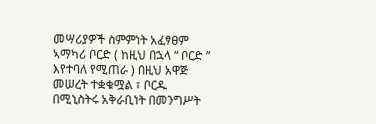መሣሪያዎች ስምምነት አፈፃፀም ኣማካሪ ቦርድ ( ከዚህ በኋላ “ ቦርድ ” እየተባለ የሚጠራ ) በዚህ አዋጅ መሠረት ተቋቁሟል ፣ ቦርዱ በሚኒስትሩ አቅራቢነት በመንግሥት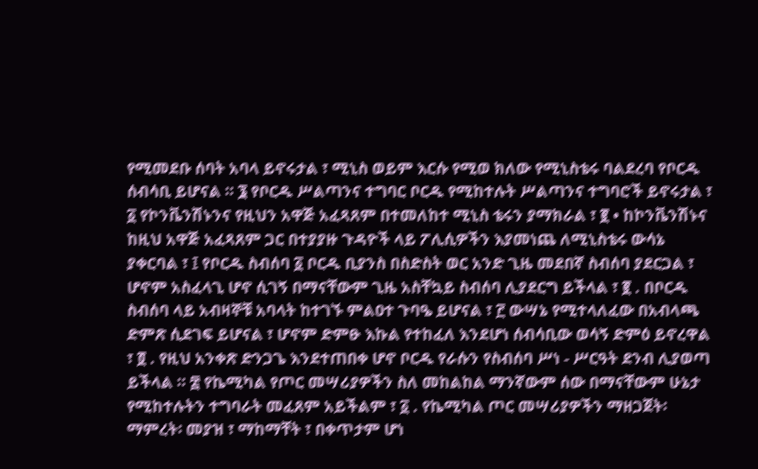የሚመደቡ ሰባት አባላ ይኖሩታል ፣ ሚኒስ ወይም እርሱ የሚወ ክለው የሚኒስቴሩ ባልደረባ የቦርዱ ሰብሳቢ ይሆናል ። ፮ የቦርዱ ሥልጣንና ተግባር ቦርዱ የሚከተሉት ሥልጣንና ተግባሮች ይኖሩታል ፣ ፩ የኮንቬንሽኑንና የዚህን አዋጅ አፈጻጸም በተመለከተ ሚኒስ ቴሩን ያማክራል ፣ ፪ • ከኮንቬንሽኑና ከዚህ አዋጅ አፈጻጸም ጋር በተያያዙ ጉዳዮች ላይ ፖሊሲዎችን እያመነጨ ለሚኒስቴሩ ውሳኔ ያቀርባል ፣ ፤ የቦርዱ ስብሰባ ፩ ቦርዱ ቢያንስ በስድስት ወር አንድ ጊዜ መደበኛ ስብሰባ ያደርጋል ፣ ሆኖም አስፈላጊ ሆኖ ሲገኝ በማናቸውም ጊዜ አስቸኳይ ስብሰባ ሊያደርግ ይችላል ፣ ፪ . በቦርዱ ስብሰባ ላይ አብዛኞቹ አባላት ከተገኙ ምልዐተ ጉባዔ ይሆናል ፣ ፫ ውሣኔ የሚተላለፈው በአብላጫ ድምጽ ሲደገፍ ይሆናል ፣ ሆኖም ድምፁ እኩል የተከፈለ እንደሆነ ሰብሳቢው ወሳኝ ድምዕ ይኖረዋል ፣ ፬ . የዚህ አንቀጽ ድንጋጌ እንደተጠበቀ ሆኖ ቦርዱ የራሱን የስብሰባ ሥነ - ሥርዓት ደንብ ሊያወጣ ይችላል ። ፰ የኬሚካል የጦር መሣሪያዎችን ስለ መከልከል ማንኛውም ሰው በማናቸውም ሁኔታ የሚከተሉትን ተግባራት መፈጸም አይችልም ፣ ፩ . የኬሚካል ጦር መሣሪያዎችን ማዘጋጀት፡ ማምረት፡ መያዝ ፣ ማከማቸት ፣ በቀጥታም ሆነ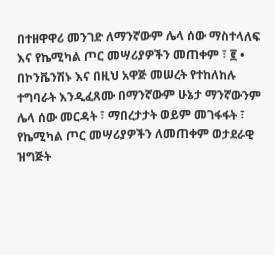በተዘዋዋሪ መንገድ ለማንኛውም ሌላ ሰው ማስተላለፍ እና የኬሚካል ጦር መሣሪያዎችን መጠቀም ፣ ፪ • በኮንቬንሽኑ እና በዚህ አዋጅ መሠረት የተከለከሉ ተግባራት እንዲፈጸሙ በማንኛውም ሁኔታ ማንኛውንም ሌላ ሰው መርዳት ፣ ማበረታታት ወይም መገፋፋት ፣ የኬሚካል ጦር መሣሪያዎችን ለመጠቀም ወታደራዊ ዝግጅት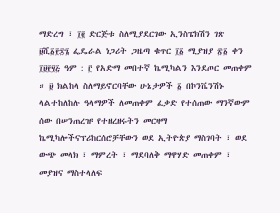ማድረግ ፣ ፲፪ ድርጅቱ ስለሚያደርገው ኢንስፔክሽን ገጽ ፱ሺ፩፻፷፮ ፌዴራል ነጋሪት ጋዜጣ ቁጥር ፲፩ ሚያዝያ ፳፩ ቀን ፲፱፻፶፭ ዓም : ፫ የአድማ መበተኛ ኬሚካልን እንደጦር መጠቀም ። ፱ ክልከላ ስለማይኖርባቸው ሁኔታዎች ፩ በኮንቬንሽኑ ላልተከለከሉ ዓላማዎች ለመጠቀም ፈቃድ የተሰጠው ማንኛውም ሰው በሠንጠረዡ የተዘረዘሩትን መርዛማ ኬሚካሎችናፕሪከርሰሮቻቸውን ወደ ኢትዮጵያ ማስገባት ፣ ወደ ውጭ መላክ ፣ ማምረት ፣ ማደባለቅ ማዋሃድ መጠቀም ፣ መያዝና ማስተላለፍ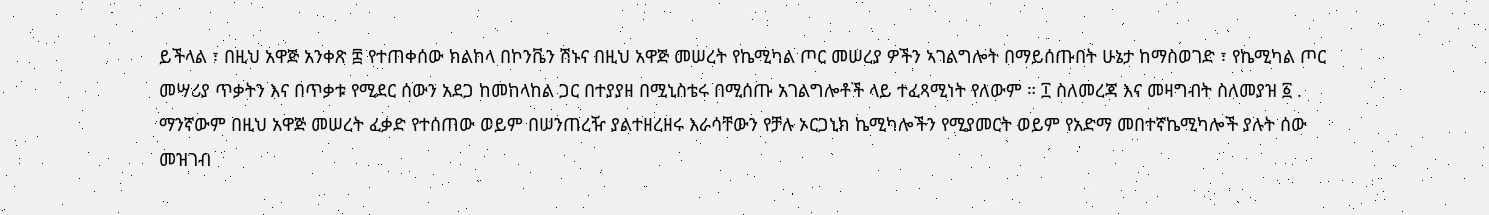ይችላል ፣ በዚህ አዋጅ አንቀጽ ፰ የተጠቀሰው ክልከላ በኮንቬን ሽኑና በዚህ አዋጅ መሠረት የኬሚካል ጦር መሠረያ ዎችን ኣገልግሎት በማይሰጡበት ሁኔታ ከማስወገድ ፣ የኬሚካል ጦር መሣሪያ ጥቃትን እና በጥቃቱ የሚደር ሰውን አደጋ ከመከላከል ጋር በተያያዘ በሚኒስቴሩ በሚሰጡ አገልግሎቶች ላይ ተፈጻሚነት የለውም ። ፲ ስለመረጃ እና መዛግብት ስለመያዝ ፩ . ማንኛውም በዚህ አዋጅ መሠረት ፈቃድ የተሰጠው ወይም በሠንጠረዥ ያልተዘረዘሩ እራሳቸውን የቻሉ ኦርጋኒክ ኬሚካሎችን የሚያመርት ወይም የአድማ መበተኛኬሚካሎች ያሉት ሰው መዝገብ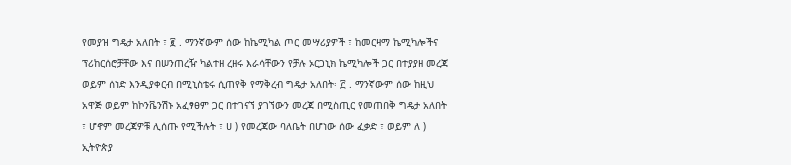የመያዝ ግዴታ አለበት ፣ ፪ . ማንኛውም ሰው ከኬሚካል ጦር መሣሪያዎች ፣ ከመርዛማ ኬሚካሎችና ፕሪከርሰሮቻቸው እና በሠንጠረዥ ካልተዘ ረዘሩ እራሳቸውን የቻሉ ኦርጋኒክ ኬሚካሎች ጋር በተያያዘ መረጃ ወይም ሰነድ እንዲያቀርብ በሚኒስቴሩ ሲጠየቅ የማቅረብ ግዴታ አለበት፡ ፫ . ማንኛውም ሰው ከዚህ አዋጅ ወይም ከኮንቬንሽኑ አፈፃፀም ጋር በተገናኘ ያገኘውን መረጃ በሚስጢር የመጠበቅ ግዴታ አለበት ፣ ሆኖም መረጃዎቹ ሊሰጡ የሚችሉት ፣ ሀ ) የመረጃው ባለቤት በሆነው ሰው ፈቃድ ፣ ወይም ለ ) ኢትዮጵያ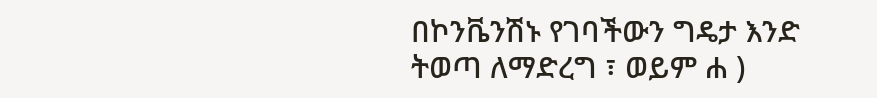በኮንቬንሽኑ የገባችውን ግዴታ እንድ ትወጣ ለማድረግ ፣ ወይም ሐ )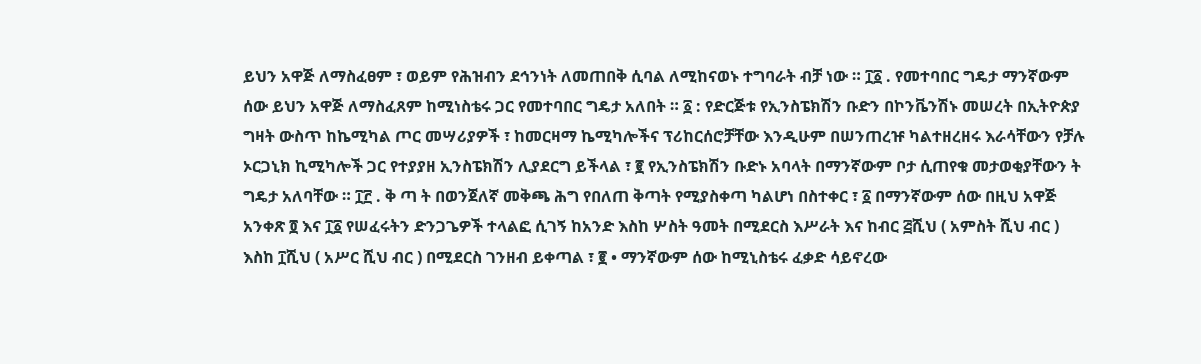ይህን አዋጅ ለማስፈፀም ፣ ወይም የሕዝብን ደኅንነት ለመጠበቅ ሲባል ለሚከናወኑ ተግባራት ብቻ ነው ። ፲፩ . የመተባበር ግዴታ ማንኛውም ሰው ይህን አዋጅ ለማስፈጸም ከሚነስቴሩ ጋር የመተባበር ግዴታ አለበት ። ፩ : የድርጅቱ የኢንስፔክሽን ቡድን በኮንቬንሽኑ መሠረት በኢትዮጵያ ግዛት ውስጥ ከኬሚካል ጦር መሣሪያዎች ፣ ከመርዛማ ኬሚካሎችና ፕሪከርሰሮቻቸው እንዲሁም በሠንጠረዡ ካልተዘረዘሩ እራሳቸውን የቻሉ ኦርጋኒክ ኪሚካሎች ጋር የተያያዘ ኢንስፔክሽን ሊያደርግ ይችላል ፣ ፪ የኢንስፔክሽን ቡድኑ አባላት በማንኛውም ቦታ ሲጠየቁ መታወቂያቸውን ት ግዴታ አለባቸው ። ፲፫ . ቅ ጣ ት በወንጀለኛ መቅጫ ሕግ የበለጠ ቅጣት የሚያስቀጣ ካልሆነ በስተቀር ፣ ፩ በማንኛውም ሰው በዚህ አዋጅ አንቀጽ ፬ እና ፲፩ የሠፈሩትን ድንጋጌዎች ተላልፎ ሲገኝ ከአንድ እስከ ሦስት ዓመት በሚደርስ እሥራት እና ከብር ፭ሺህ ( አምስት ሺህ ብር ) እስከ ፲ሺህ ( አሥር ሺህ ብር ) በሚደርስ ገንዘብ ይቀጣል ፣ ፪ • ማንኛውም ሰው ከሚኒስቴሩ ፈቃድ ሳይኖረው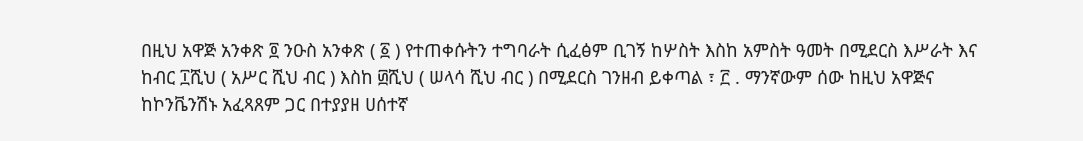በዚህ አዋጅ አንቀጽ ፬ ንዑስ አንቀጽ ( ፩ ) የተጠቀሱትን ተግባራት ሲፈፅም ቢገኝ ከሦስት እስከ አምስት ዓመት በሚደርስ እሥራት እና ከብር ፲ሺህ ( አሥር ሺህ ብር ) እስከ ፴ሺህ ( ሠላሳ ሺህ ብር ) በሚደርስ ገንዘብ ይቀጣል ፣ ፫ . ማንኛውም ሰው ከዚህ አዋጅና ከኮንቬንሽኑ አፈጻጸም ጋር በተያያዘ ሀሰተኛ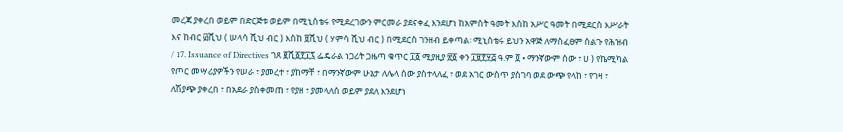መረጃ ያቀረበ ወይም በድርጅቱ ወይም በሚኒስቴሩ የሚደረገውን ምርመራ ያደናቀፈ እንደሆነ ከአምስት ዓመት እስከ አሥር ዓመት በሚደርስ እሥራት እና ከብር ፴ሺህ ( ሠላሳ ሺህ ብር ) እስከ ፱ሺህ ( ሃምሳ ሺህ ብር ) በሚደርስ ገንዘብ ይቀጣል፡ ሚኒስቴሩ ይህን አዋጅ ለማስፈፀም ስልጉ የሕዝብ / 17. Issuance of Directives ገጸ ፪ሺ፩፻፲፯ ፌዴራል ነጋሪት ጋዜጣ ቁጥር ፲፩ ሚያዚያ ፳፩ ቀን ፲፱፻፶፭ ዓ.ም ፬ • ማንኛውም ሰው ፣ ሀ ) የኬሚካል የጦር መሣሪያዎችን የሠራ ፣ ያመረተ ፣ ያከማቸ ፣ በማንኛውም ሁኔታ ለሌላ ሰው ያስተላለፈ ፣ ወደ አገር ውስጥ ያስገባ ወደ ውጭ የላከ ፣ የገዛ ፣ ለሽያጭ ያቀረበ ፣ በአደራ ያስቀመጠ ፣ የያዘ ፣ ያመላለሰ ወይም ያደለ እንደሆነ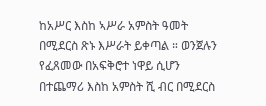ከአሥር እስከ ኣሥራ አምስት ዓመት በሚደርስ ጽኑ እሥራት ይቀጣል ። ወንጀሉን የፈጸመው በአፍቅሮተ ነዋይ ሲሆን በተጨማሪ እስከ አምስት ሺ ብር በሚደርስ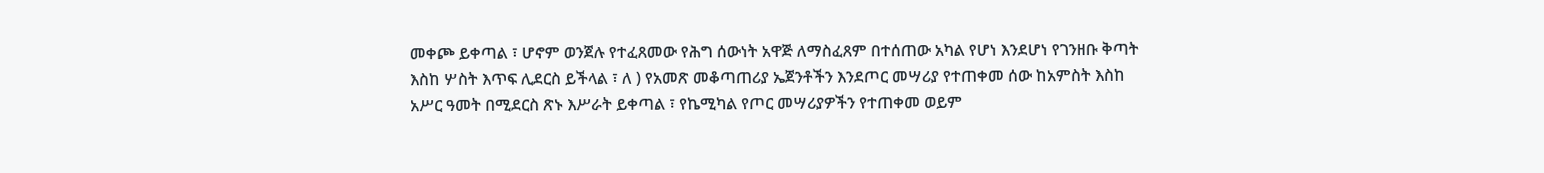መቀጮ ይቀጣል ፣ ሆኖም ወንጀሉ የተፈጸመው የሕግ ሰውነት አዋጅ ለማስፈጸም በተሰጠው አካል የሆነ እንደሆነ የገንዘቡ ቅጣት እስከ ሦስት እጥፍ ሊደርስ ይችላል ፣ ለ ) የአመጽ መቆጣጠሪያ ኤጀንቶችን እንደጦር መሣሪያ የተጠቀመ ሰው ከአምስት እስከ አሥር ዓመት በሚደርስ ጽኑ እሥራት ይቀጣል ፣ የኬሚካል የጦር መሣሪያዎችን የተጠቀመ ወይም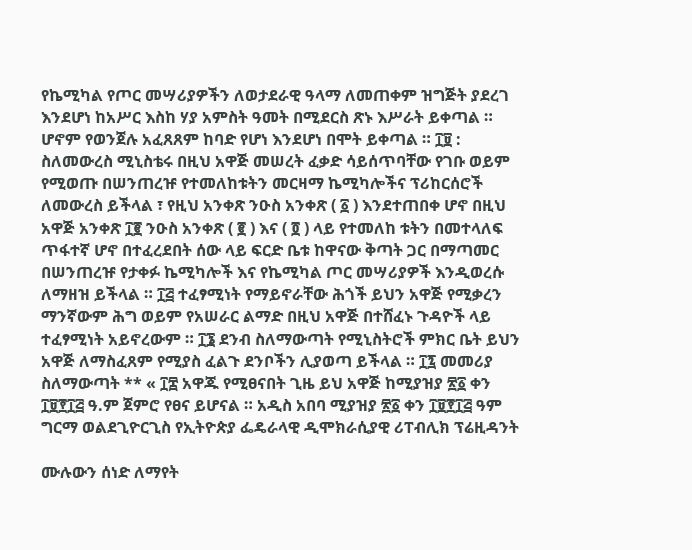የኬሚካል የጦር መሣሪያዎችን ለወታደራዊ ዓላማ ለመጠቀም ዝግጅት ያደረገ እንደሆነ ከአሥር እስከ ሃያ አምስት ዓመት በሚደርስ ጽኑ እሥራት ይቀጣል ። ሆኖም የወንጀሉ አፈጸጸም ከባድ የሆነ እንደሆነ በሞት ይቀጣል ። ፲፱ : ስለመውረስ ሚኒስቴሩ በዚህ አዋጅ መሠረት ፈቃድ ሳይሰጥባቸው የገቡ ወይም የሚወጡ በሠንጠረዡ የተመለከቱትን መርዛማ ኬሚካሎችና ፕሪከርሰሮች ለመውረስ ይችላል ፣ የዚህ አንቀጽ ንዑስ አንቀጽ ( ፩ ) እንደተጠበቀ ሆኖ በዚህ አዋጅ አንቀጽ ፲፪ ንዑስ አንቀጽ ( ፪ ) እና ( ፬ ) ላይ የተመለከ ቱትን በመተላለፍ ጥፋተኛ ሆኖ በተፈረደበት ሰው ላይ ፍርድ ቤቱ ከዋናው ቅጣት ጋር በማጣመር በሠንጠረዡ የታቀፉ ኬሚካሎች እና የኬሚካል ጦር መሣሪያዎች እንዲወረሱ ለማዘዝ ይችላል ። ፲፭ ተፈፃሚነት የማይኖራቸው ሕጎች ይህን አዋጅ የሚቃረን ማንኛውም ሕግ ወይም የአሠራር ልማድ በዚህ አዋጅ በተሸፈኑ ጉዳዮች ላይ ተፈፃሚነት አይኖረውም ። ፲፮ ደንብ ስለማውጣት የሚኒስትሮች ምክር ቤት ይህን አዋጅ ለማስፈጸም የሚያስ ፈልጉ ደንቦችን ሊያወጣ ይችላል ። ፲፯ መመሪያ ስለማውጣት ** « ፲፰ አዋጁ የሚፀናበት ጊዜ ይህ አዋጅ ከሚያዝያ ፳፩ ቀን ፲፱፻፲፭ ዓ.ም ጀምሮ የፀና ይሆናል ። አዲስ አበባ ሚያዝያ ፳፩ ቀን ፲፱፻፲፭ ዓም ግርማ ወልደጊዮርጊስ የኢትዮጵያ ፌዴራላዊ ዲሞክራሲያዊ ሪፐብሊክ ፕሬዚዳንት

ሙሉውን ሰነድ ለማየት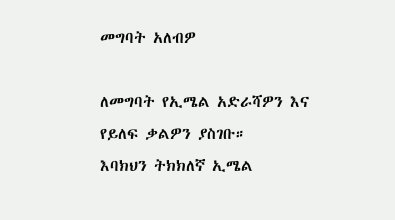መግባት አለብዎ

ለመግባት የኢሜል አድራሻዎን እና የይለፍ ቃልዎን ያስገቡ።
እባክህን ትክክለኛ ኢሜል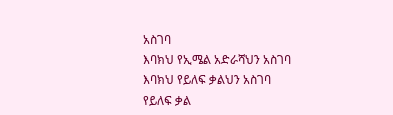አስገባ
እባክህ የኢሜል አድራሻህን አስገባ
እባክህ የይለፍ ቃልህን አስገባ
የይለፍ ቃል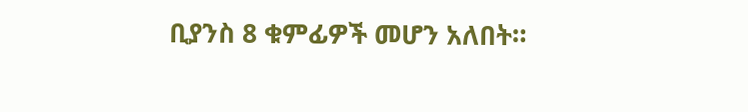ቢያንስ 8 ቁምፊዎች መሆን አለበት።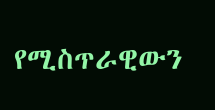የሚስጥራዊውን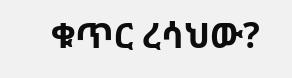ቁጥር ረሳህው?